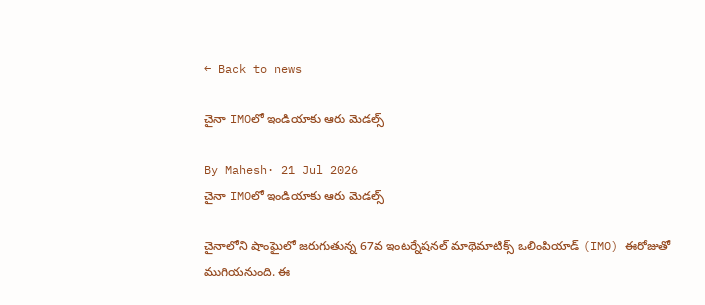← Back to news

చైనా IMOలో ఇండియాకు ఆరు మెడల్స్

By Mahesh· 21 Jul 2026
చైనా IMOలో ఇండియాకు ఆరు మెడల్స్

చైనాలోని షాంఘైలో జరుగుతున్న 67వ ఇంటర్నేషనల్ మాథెమాటిక్స్ ఒలింపియాడ్ (IMO) ఈరోజుతో ముగియనుంది. ఈ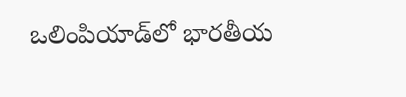ఒలింపియాడ్‌లో భారతీయ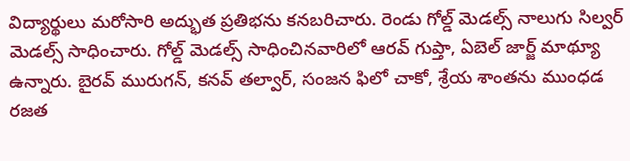విద్యార్థులు మరోసారి అద్భుత ప్రతిభను కనబరిచారు. రెండు గోల్డ్ మెడల్స్ నాలుగు సిల్వర్ మెడల్స్ సాధించారు. గోల్డ్ మెడల్స్ సాధించినవారిలో ఆరవ్ గుప్తా, ఏబెల్ జార్జ్ మాథ్యూ ఉన్నారు. బైరవ్ మురుగన్, కనవ్ తల్వార్, సంజన ఫిలో చాకో, శ్రేయ శాంతను ముంధడ రజత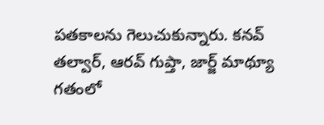పతకాలను గెలుచుకున్నారు. కనవ్ తల్వార్, ఆరవ్ గుప్తా, జార్జ్ మాథ్యూ గతంలో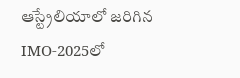ఆస్ట్రేలియాలో జరిగిన IMO-2025లో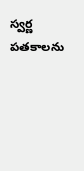స్వర్ణ పతకాలను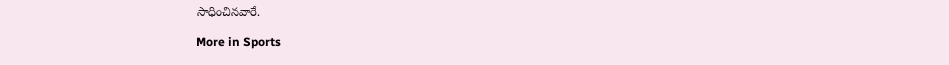సాధించినవారే.

More in Sports